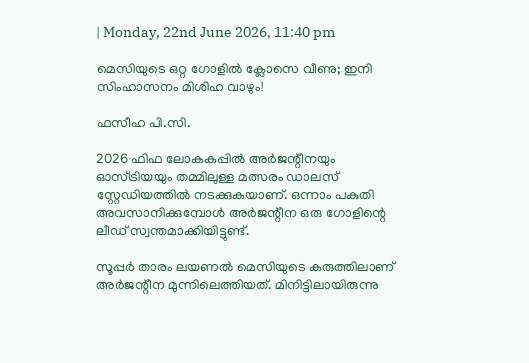| Monday, 22nd June 2026, 11:40 pm

മെസിയുടെ ഒറ്റ ഗോളില്‍ ക്ലോസെ വീണു; ഇനി സിംഹാസനം മിശിഹ വാഴും!

ഫസീഹ പി.സി.

2026 ഫിഫ ലോകകപ്പില്‍ അര്‍ജന്റീനയും ഓസ്ട്രിയയും തമ്മിലുള്ള മത്സരം ഡാലസ് സ്റ്റേഡിയത്തില്‍ നടക്കുകയാണ്. ഒന്നാം പകുതി അവസാനിക്കുമ്പോള്‍ അര്‍ജന്റീന ഒരു ഗോളിന്റെ ലീഡ് സ്വന്തമാക്കിയിട്ടുണ്ട്.

സൂപ്പര്‍ താരം ലയണല്‍ മെസിയുടെ കരുത്തിലാണ് അര്‍ജന്റീന മുന്നിലെത്തിയത്. മിനിട്ടിലായിരുന്നു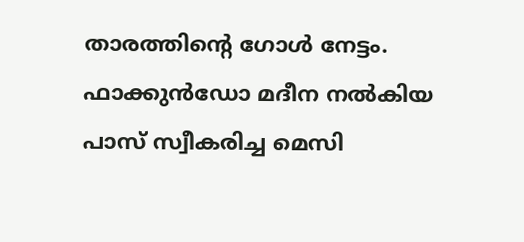താരത്തിന്റെ ഗോള്‍ നേട്ടം. ഫാക്കുന്‍ഡോ മദീന നല്‍കിയ പാസ് സ്വീകരിച്ച മെസി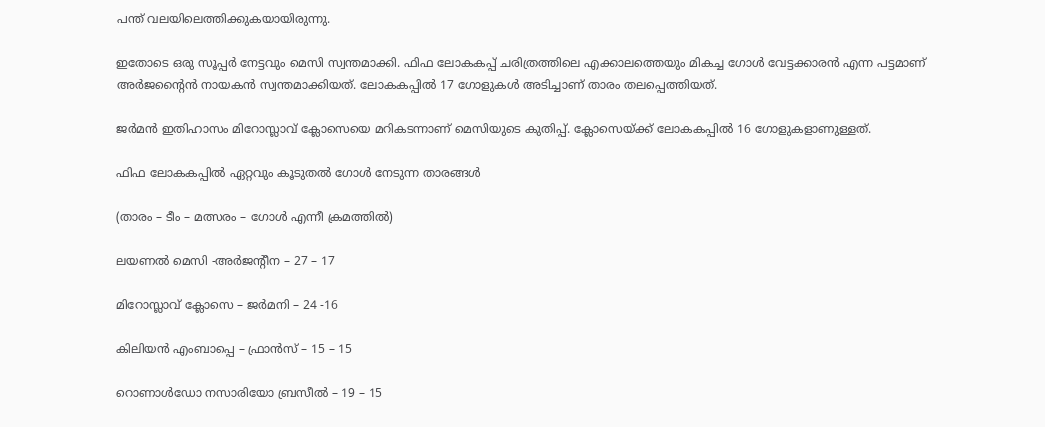പന്ത് വലയിലെത്തിക്കുകയായിരുന്നു.

ഇതോടെ ഒരു സൂപ്പര്‍ നേട്ടവും മെസി സ്വന്തമാക്കി. ഫിഫ ലോകകപ്പ് ചരിത്രത്തിലെ എക്കാലത്തെയും മികച്ച ഗോള്‍ വേട്ടക്കാരന്‍ എന്ന പട്ടമാണ് അര്‍ജന്റൈന്‍ നായകന്‍ സ്വന്തമാക്കിയത്. ലോകകപ്പില്‍ 17 ഗോളുകള്‍ അടിച്ചാണ് താരം തലപ്പെത്തിയത്.

ജര്‍മന്‍ ഇതിഹാസം മിറോസ്ലാവ് ക്ലോസെയെ മറികടന്നാണ് മെസിയുടെ കുതിപ്പ്. ക്ലോസെയ്ക്ക് ലോകകപ്പില്‍ 16 ഗോളുകളാണുള്ളത്.

ഫിഫ ലോകകപ്പില്‍ ഏറ്റവും കൂടുതല്‍ ഗോള്‍ നേടുന്ന താരങ്ങള്‍

(താരം – ടീം – മത്സരം – ഗോള്‍ എന്നീ ക്രമത്തില്‍)

ലയണല്‍ മെസി -അര്‍ജന്റീന – 27 – 17

മിറോസ്ലാവ് ക്ലോസെ – ജര്‍മനി – 24 -16

കിലിയന്‍ എംബാപ്പെ – ഫ്രാന്‍സ് – 15 – 15

റൊണാള്‍ഡോ നസാരിയോ ബ്രസീല്‍ – 19 – 15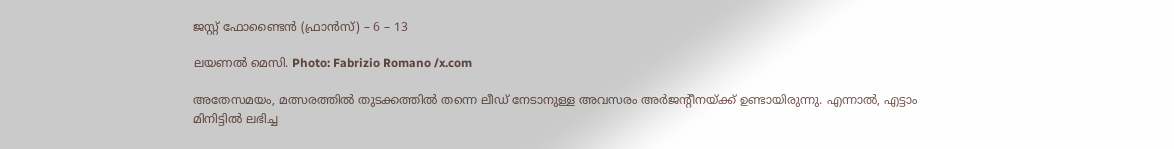ജസ്റ്റ് ഫോണ്ടൈന്‍ (ഫ്രാന്‍സ്) – 6 – 13

ലയണൽ മെസി. Photo: Fabrizio Romano /x.com

അതേസമയം, മത്സരത്തില്‍ തുടക്കത്തില്‍ തന്നെ ലീഡ് നേടാനുള്ള അവസരം അര്‍ജന്റീനയ്ക്ക് ഉണ്ടായിരുന്നു. എന്നാല്‍, എട്ടാം മിനിട്ടില്‍ ലഭിച്ച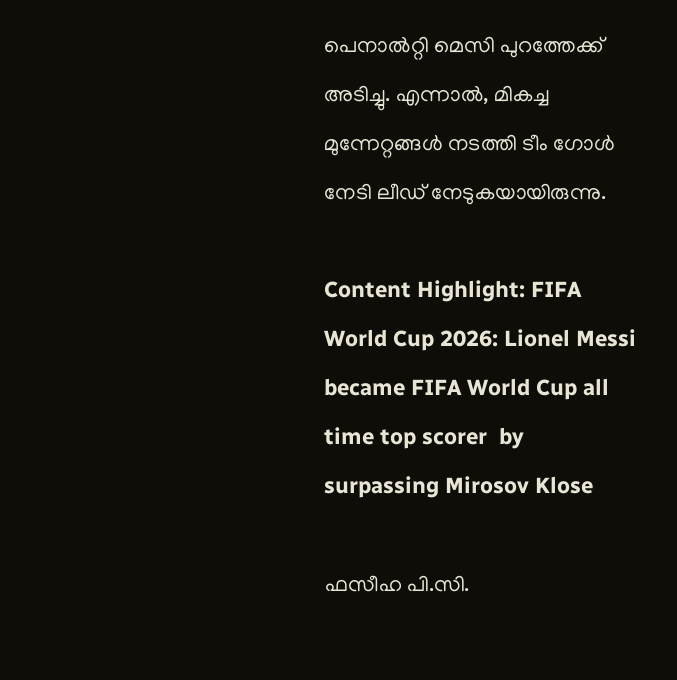പെനാല്‍റ്റി മെസി പുറത്തേക്ക് അടിച്ചു. എന്നാല്‍, മികച്ച മുന്നേറ്റങ്ങള്‍ നടത്തി ടീം ഗോള്‍ നേടി ലീഡ് നേടുകയായിരുന്നു.

Content Highlight: FIFA World Cup 2026: Lionel Messi became FIFA World Cup all time top scorer  by surpassing Mirosov Klose

ഫസീഹ പി.സി.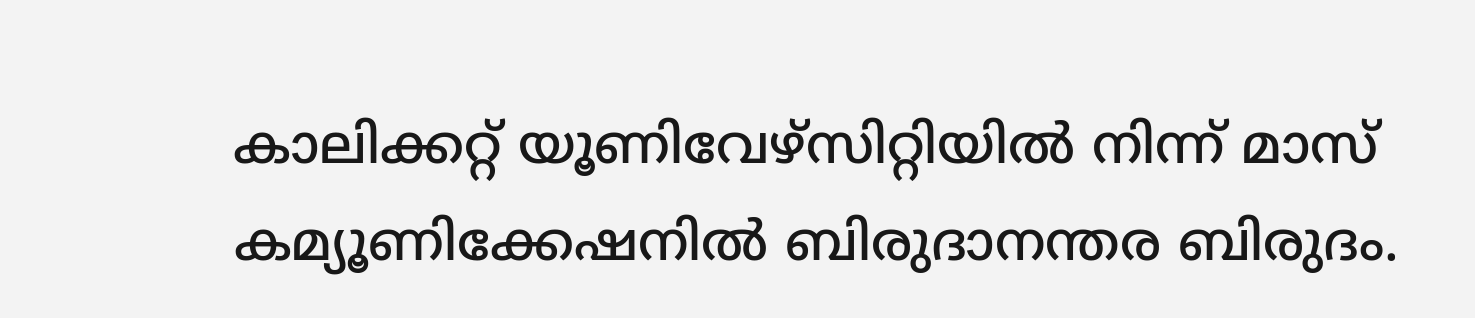കാലിക്കറ്റ് യൂണിവേഴ്‌സിറ്റിയില്‍ നിന്ന് മാസ് കമ്യൂണിക്കേഷനില്‍ ബിരുദാനന്തര ബിരുദം.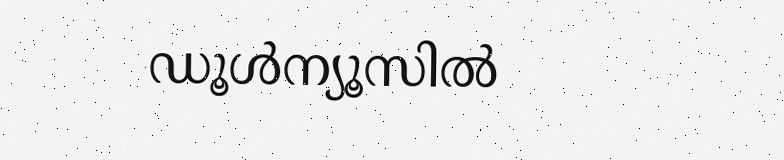ഡൂള്‍ന്യൂസില്‍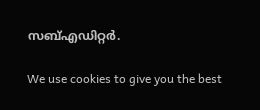സബ്എഡിറ്റര്‍.

We use cookies to give you the best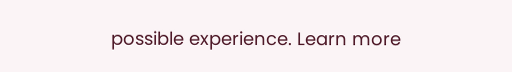possible experience. Learn more